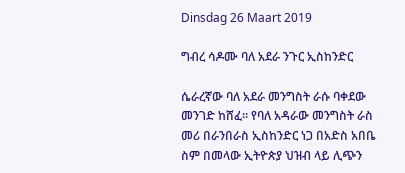Dinsdag 26 Maart 2019

ግብረ ሳዶሙ ባለ አደራ ንጉር ኢስከንድር

ሴራረኛው ባለ አደራ መንግስት ራሱ ባቀደው መንገድ ከሸፈ። የባለ አዳራው መንግስት ራስ መሪ በራንበራስ ኢስከንድር ነጋ በአድስ አበቤ ስም በመላው ኢትዮጵያ ህዝብ ላይ ሊጭን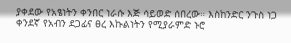ያቀደው የአፄነትን ቀንበር ነራሱ እጅ ሳይወድ ሰበረው። እስከንድር ንጉስ ነጋ ቀንደኛ የአብን ደጋፊና ፀረ እኩልነትን የሚያራምድ ኑሮ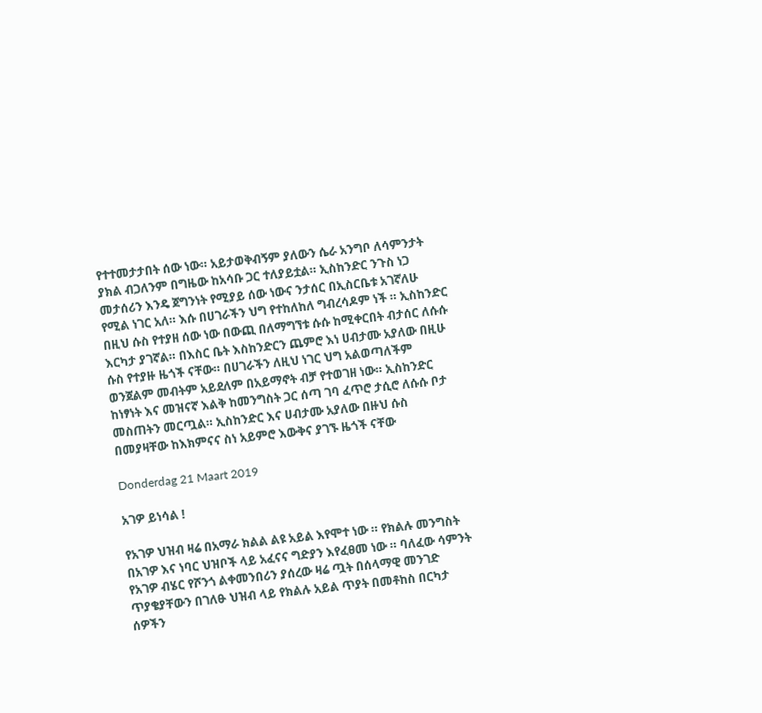የተተመታታበት ሰው ነው። አይታወቅብኝም ያለውን ሴራ አንግቦ ለሳምንታት ያክል ብጋለንም በግዜው ከአሳቡ ጋር ተለያይቷል። ኢስከንድር ንጉስ ነጋ መታሰሪን እንዴ ጀግንነት የሚያይ ሰው ነውና ንታሰር በኢስርቤቱ አገኛለሁ የሚል ነገር አለ። እሱ በሀገራችን ህግ የተከለከለ ግብረሳዶም ነች ። ኢስከንድር በዚህ ሱስ የተያዘ ሰው ነው በውጪ በለማግኘቱ ሱሱ ከሚቀርበት ብታሰር ለሱሱ እርካታ ያገኛል። በእስር ቤት እስከንድርን ጨምሮ እነ ሀብታሙ አያለው በዚሁ ሱስ የተያዙ ዜጎች ናቸው። በሀገራችን ለዚህ ነገር ህግ አልወጣለችም ወንጀልም መብትም አይደለም በአይማኖት ብቻ የተወገዘ ነው። ኢስከንድር ከነፃነት እና መዝናኛ እልቅ ከመንግስት ጋር ሰጣ ገባ ፈጥሮ ታሲሮ ለሱሱ ቦታ መስጠትን መርጧል። ኢስከንድር እና ሀብታሙ አያለው በዙህ ሱስ በመያዛቸው ከእክምናና ስነ አይምሮ እውቅና ያገኙ ዜጎች ናቸው

Donderdag 21 Maart 2019

አገዎ ይነሳል !

የአገዎ ህዝብ ዛሬ በአማራ ክልል ልዩ አይል እየሞተ ነው ። የክልሉ መንግስት በአገዎ እና ነባር ህዝቦች ላይ አፈናና ግድያን እየፈፀመ ነው ። ባለፈው ሳምንት የአገዎ ብሄር የሾንጎ ልቀመንበሪን ያሰረው ዛሬ ጧት በሰላማዊ መንገድ ጥያቄያቸውን በገለፁ ህዝብ ላይ የክልሉ አይል ጥያት በመቶከስ በርካታ ሰዎችን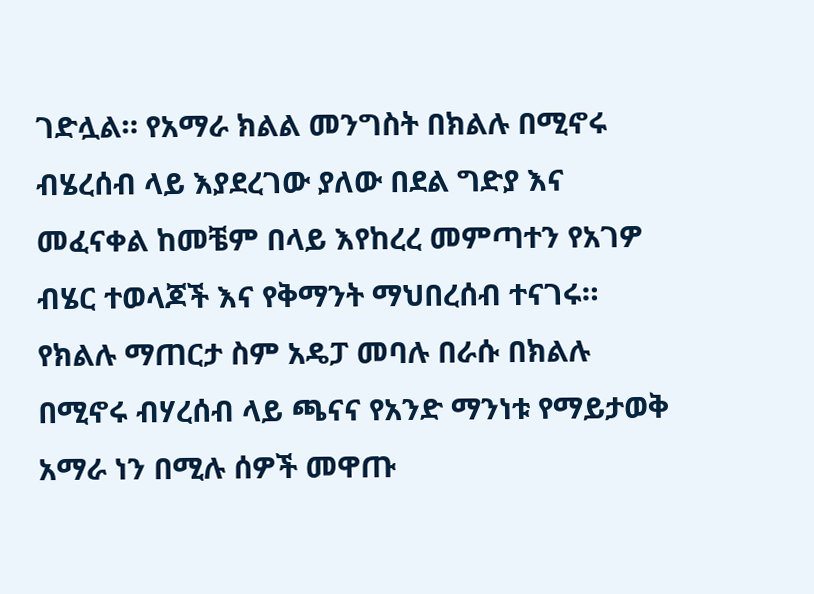ገድሏል። የአማራ ክልል መንግስት በክልሉ በሚኖሩ ብሄረሰብ ላይ እያደረገው ያለው በደል ግድያ እና መፈናቀል ከመቼም በላይ እየከረረ መምጣተን የአገዎ ብሄር ተወላጆች እና የቅማንት ማህበረሰብ ተናገሩ። የክልሉ ማጠርታ ስም አዴፓ መባሉ በራሱ በክልሉ በሚኖሩ ብሃረሰብ ላይ ጫናና የአንድ ማንነቱ የማይታወቅ አማራ ነን በሚሉ ሰዎች መዋጡ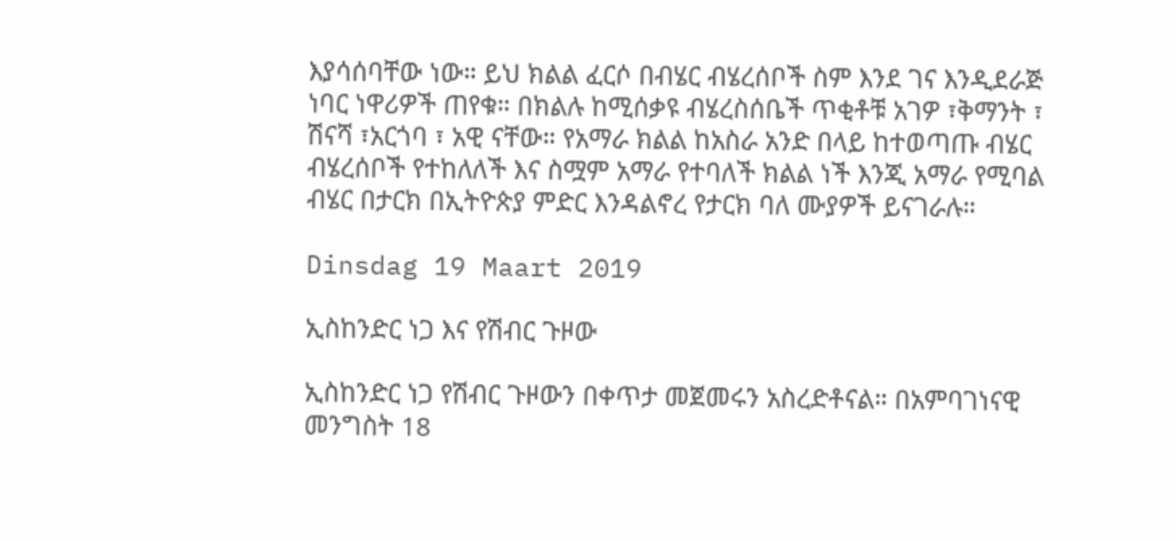እያሳሰባቸው ነው። ይህ ክልል ፈርሶ በብሄር ብሄረሰቦች ስም እንደ ገና እንዲደራጅ ነባር ነዋሪዎች ጠየቁ። በክልሉ ከሚሰቃዩ ብሄረስሰቤች ጥቂቶቹ አገዎ ፣ቅማንት ፣ ሽናሻ ፣አርጎባ ፣ አዊ ናቸው። የአማራ ክልል ከአስራ አንድ በላይ ከተወጣጡ ብሄር ብሄረሰቦች የተከለለች እና ስሟም አማራ የተባለች ክልል ነች እንጂ አማራ የሚባል ብሄር በታርክ በኢትዮጵያ ምድር እንዳልኖረ የታርክ ባለ ሙያዎች ይናገራሉ።

Dinsdag 19 Maart 2019

ኢስከንድር ነጋ እና የሽብር ጉዞው

ኢስከንድር ነጋ የሽብር ጉዞውን በቀጥታ መጀመሩን አስረድቶናል። በአምባገነናዊ መንግስት 18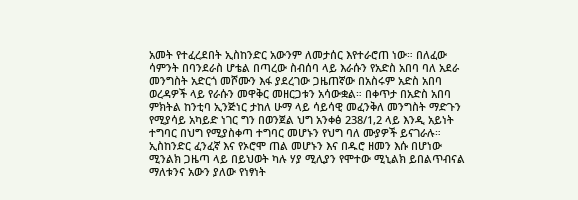አመት የተፈረደበት ኢስከንድር አውንም ለመታሰር እየተራሮጠ ነው። በለፈው ሳምንት በባንደራስ ሆቴል በጣረው ስብሰባ ላይ እራሱን የአድስ አበባ ባለ አደራ መንግስት አድርጎ መሾሙን እፋ ያደረገው ጋዜጠኛው በአስሩም አድስ አበባ ወረዳዎች ላይ የራሱን መዋቅር መዘርጋቱን አሳውቋል። በቀጥታ በአድስ አበባ ምክትል ከንቲባ ኢንጅነር ታከለ ሁማ ላይ ሳይሳዊ መፈንቅለ መንግስት ማድጉን የሚያሳይ አካይድ ነገር ግን በወንጀል ህግ አንቀፅ 238/1,2 ላይ እንዲ አይነት ተግባር በህግ የሚያስቀጣ ተግባር መሆኑን የህግ ባለ ሙያዎች ይናገራሉ። ኢስከንድር ፈንፈኛ እና የኦሮሞ ጠል መሆኑን እና በዱሮ ዘመን እሱ በሆነው ሚንልክ ጋዜጣ ላይ በይህወት ካሉ ሃያ ሚሊያን የሞተው ሚኒልክ ይበልጥብናል ማለቱንና አውን ያለው የነፃነት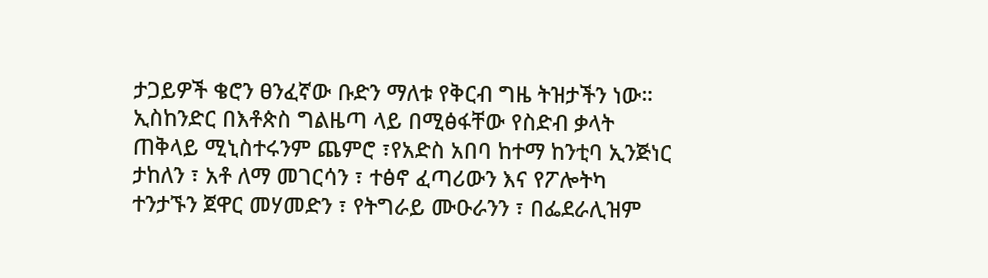ታጋይዎች ቄሮን ፀንፈኛው ቡድን ማለቱ የቅርብ ግዜ ትዝታችን ነው። ኢስከንድር በእቶጵስ ግልዜጣ ላይ በሚፅፋቸው የስድብ ቃላት ጠቅላይ ሚኒስተሩንም ጨምሮ ፣የአድስ አበባ ከተማ ከንቲባ ኢንጅነር ታከለን ፣ አቶ ለማ መገርሳን ፣ ተፅኖ ፈጣሪውን እና የፖሎትካ ተንታኙን ጀዋር መሃመድን ፣ የትግራይ ሙዑራንን ፣ በፌደራሊዝም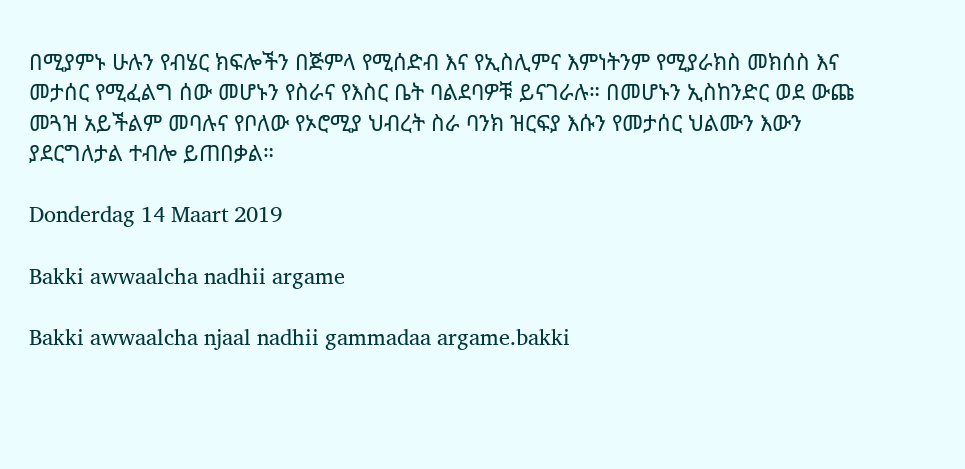በሚያምኑ ሁሉን የብሄር ክፍሎችን በጅምላ የሚሰድብ እና የኢስሊምና እምነትንም የሚያራክስ መክሰስ እና መታሰር የሚፈልግ ሰው መሆኑን የስራና የእስር ቤት ባልደባዎቹ ይናገራሉ። በመሆኑን ኢስከንድር ወደ ውጩ መጓዝ አይችልም መባሉና የቦለው የኦሮሚያ ህብረት ስራ ባንክ ዝርፍያ እሱን የመታሰር ህልሙን እውን ያደርግለታል ተብሎ ይጠበቃል።

Donderdag 14 Maart 2019

Bakki awwaalcha nadhii argame

Bakki awwaalcha njaal nadhii gammadaa argame.bakki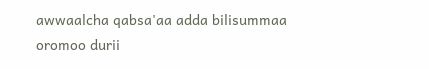awwaalcha qabsa'aa adda bilisummaa oromoo durii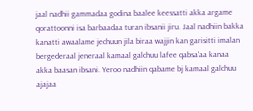jaal nadhii gammadaa godina baalee keessatti akka argame qorattoonni isa barbaadaa turan ibsanii jiru. Jaal nadhiin bakka kanatti awaalame jechuun jila biraa wajjin kan garisitti imalan bergederaal jeneraal kamaal galchuu lafee qabsa'aa kanaa akka baasan ibsani. Yeroo nadhiin qabame bj kamaal galchuu ajajaa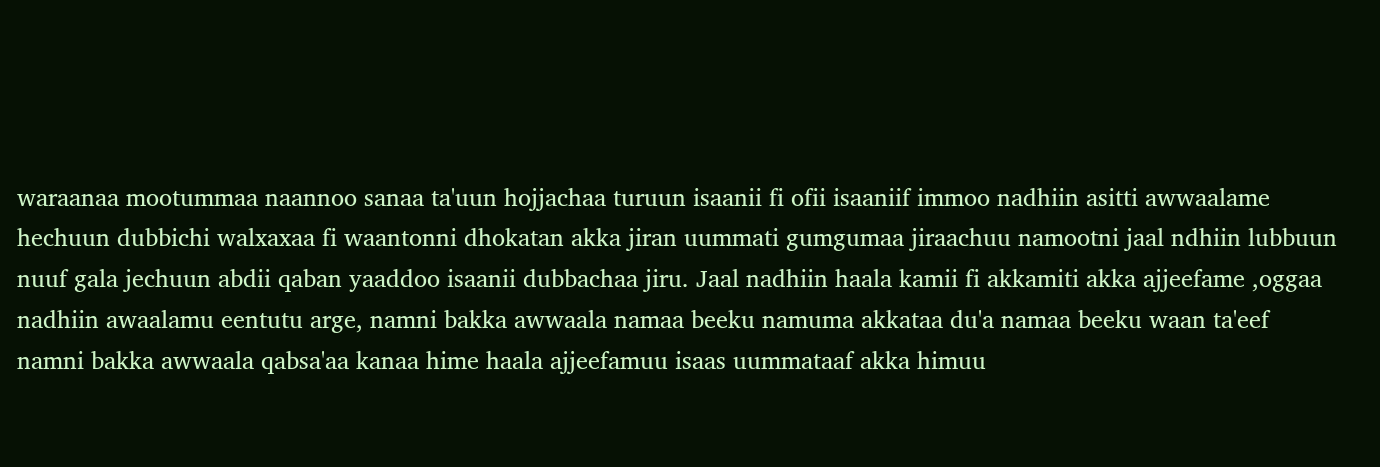waraanaa mootummaa naannoo sanaa ta'uun hojjachaa turuun isaanii fi ofii isaaniif immoo nadhiin asitti awwaalame hechuun dubbichi walxaxaa fi waantonni dhokatan akka jiran uummati gumgumaa jiraachuu namootni jaal ndhiin lubbuun nuuf gala jechuun abdii qaban yaaddoo isaanii dubbachaa jiru. Jaal nadhiin haala kamii fi akkamiti akka ajjeefame ,oggaa nadhiin awaalamu eentutu arge, namni bakka awwaala namaa beeku namuma akkataa du'a namaa beeku waan ta'eef namni bakka awwaala qabsa'aa kanaa hime haala ajjeefamuu isaas uummataaf akka himuu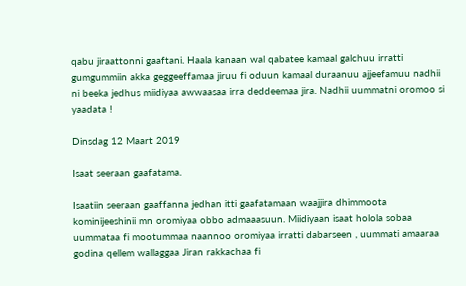qabu jiraattonni gaaftani. Haala kanaan wal qabatee kamaal galchuu irratti gumgummiin akka geggeeffamaa jiruu fi oduun kamaal duraanuu ajjeefamuu nadhii ni beeka jedhus miidiyaa awwaasaa irra deddeemaa jira. Nadhii uummatni oromoo si yaadata !

Dinsdag 12 Maart 2019

Isaat seeraan gaafatama.

Isaatiin seeraan gaaffanna jedhan itti gaafatamaan waajjira dhimmoota kominijeeshinii mn oromiyaa obbo admaaasuun. Miidiyaan isaat holola sobaa uummataa fi mootummaa naannoo oromiyaa irratti dabarseen , uummati amaaraa godina qellem wallaggaa Jiran rakkachaa fi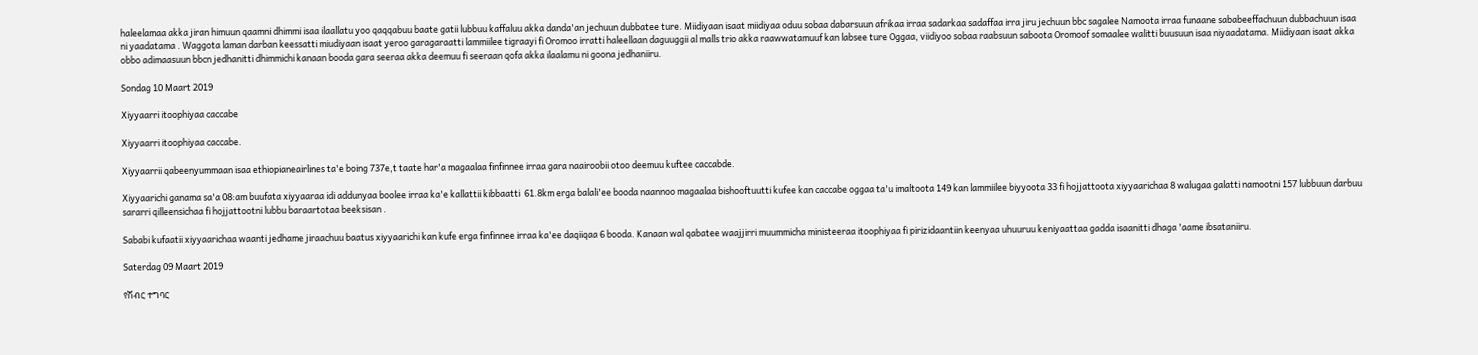haleelamaa akka jiran himuun qaamni dhimmi isaa ilaallatu yoo qaqqabuu baate gatii lubbuu kaffaluu akka danda'an jechuun dubbatee ture. Miidiyaan isaat miidiyaa oduu sobaa dabarsuun afrikaa irraa sadarkaa sadaffaa irra jiru jechuun bbc sagalee Namoota irraa funaane sababeeffachuun dubbachuun isaa ni yaadatama . Waggota laman darban keessatti miudiyaan isaat yeroo garagaraatti lammiilee tigraayi fi Oromoo irratti haleellaan daguuggii al malls trio akka raawwatamuuf kan labsee ture Oggaa, viidiyoo sobaa raabsuun saboota Oromoof somaalee walitti buusuun isaa niyaadatama. Miidiyaan isaat akka obbo adimaasuun bbcn jedhanitti dhimmichi kanaan booda gara seeraa akka deemuu fi seeraan qofa akka ilaalamu ni goona jedhaniiru.

Sondag 10 Maart 2019

Xiyyaarri itoophiyaa caccabe

Xiyyaarri itoophiyaa caccabe.

Xiyyaarrii qabeenyummaan isaa ethiopianeairlines ta'e boing 737e,t taate har'a magaalaa finfinnee irraa gara naairoobii otoo deemuu kuftee caccabde.

Xiyyaarichi ganama sa'a 08:am buufata xiyyaaraa idi addunyaa boolee irraa ka'e kallattii kibbaatti  61.8km erga balali'ee booda naannoo magaalaa bishooftuutti kufee kan caccabe oggaa ta'u imaltoota 149 kan lammiilee biyyoota 33 fi hojjattoota xiyyaarichaa 8 walugaa galatti namootni 157 lubbuun darbuu sararri qilleensichaa fi hojjattootni lubbu baraartotaa beeksisan .

Sababi kufaatii xiyyaarichaa waanti jedhame jiraachuu baatus xiyyaarichi kan kufe erga finfinnee irraa ka'ee daqiiqaa 6 booda. Kanaan wal qabatee waajjirri muummicha ministeeraa itoophiyaa fi pirizidaantiin keenyaa uhuuruu keniyaattaa gadda isaanitti dhaga 'aame ibsataniiru.

Saterdag 09 Maart 2019

የሽብር ተግባር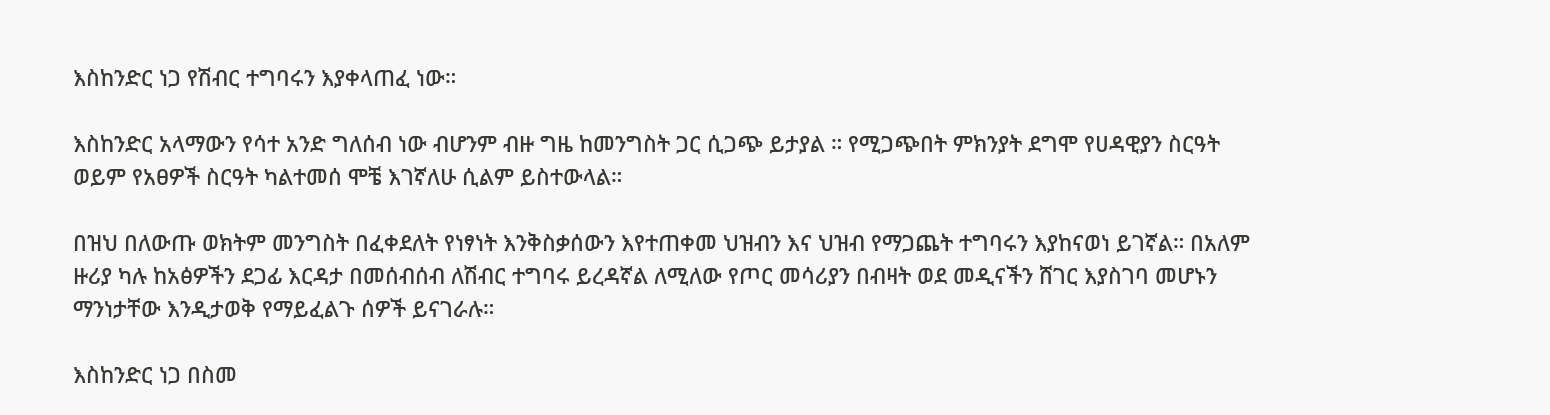እስከንድር ነጋ የሽብር ተግባሩን እያቀላጠፈ ነው።

እስከንድር አላማውን የሳተ አንድ ግለሰብ ነው ብሆንም ብዙ ግዜ ከመንግስት ጋር ሲጋጭ ይታያል ። የሚጋጭበት ምክንያት ደግሞ የሀዳዊያን ስርዓት ወይም የአፀዎች ስርዓት ካልተመሰ ሞቼ እገኛለሁ ሲልም ይስተውላል።

በዝህ በለውጡ ወክትም መንግስት በፈቀደለት የነፃነት እንቅስቃሰውን እየተጠቀመ ህዝብን እና ህዝብ የማጋጨት ተግባሩን እያከናወነ ይገኛል። በአለም ዙሪያ ካሉ ከአፅዎችን ደጋፊ እርዳታ በመሰብሰብ ለሽብር ተግባሩ ይረዳኛል ለሚለው የጦር መሳሪያን በብዛት ወደ መዲናችን ሸገር እያስገባ መሆኑን ማንነታቸው እንዲታወቅ የማይፈልጉ ሰዎች ይናገራሉ።

እስከንድር ነጋ በስመ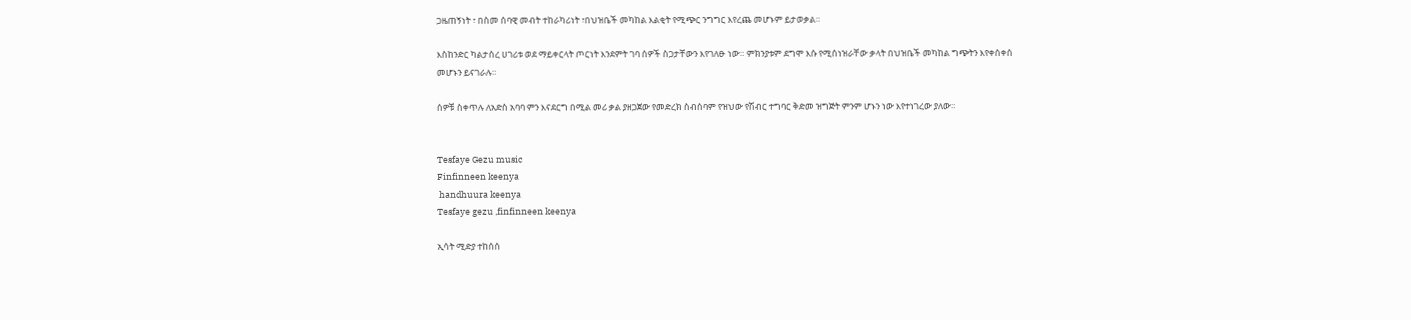ጋዜጠኝነት ፣ በስመ ሰባዊ መብት ተከራካሪነት ፣በህዝቤች መካከል እልቂት የሚጭር ንግግር እየረጨ መሆኑም ይታወቃል።

እስከንድር ካልታሰረ ሀገሪቱ ወደ ማይቀርላት ጦርነት እንደምት ገባ ሰዎች ስጋታቸውን እየገለፁ ነው። ምክንያቱም ደግሞ እሱ የሚሰነዝራቸው ቃላት በህዝቤች መካከል ግጭትን እየቀሰቀሰ መሆኑን ይናገራሉ።

ሰዎቹ ስቀጥሉ ለአድስ አባባ ምን እናደርግ በሚል መሪ ቃል ያዘጋጀው የመድረክ ስብሰባም የዝህው የሽብር ተግባር ቅድመ ዝግጅት ምንም ሆኑን ነው እየተነገረው ያለው።


Tesfaye Gezu music
Finfinneen keenya
 handhuura keenya
Tesfaye gezu ,finfinneen keenya

ኢሳት ሚድያ ተከሰሰ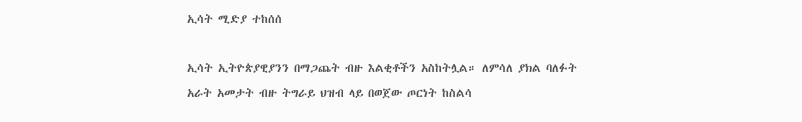ኢሳት ሚድያ ተከሰሰ

ኢሳት ኢትዮጵያዊያንን በማጋጨት ብዙ እልቂቶችን አስከትሏል። ለምሳለ ያክል ባለፉት አራት አመታት ብዙ ትግራይ ህዝብ ላይ በወጀው ጦርነት ከስልሳ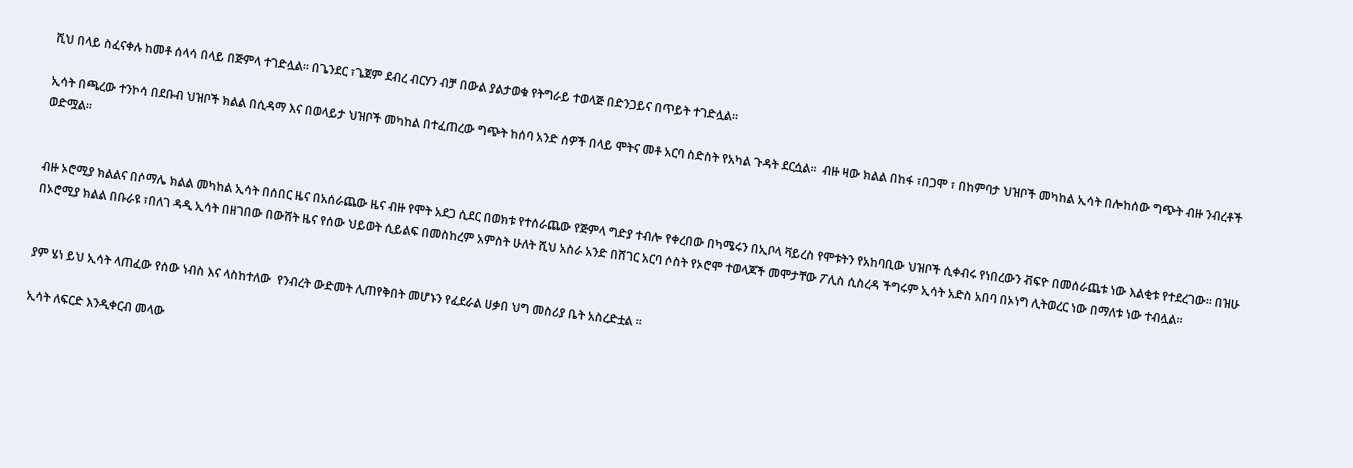ሺህ በላይ ስፈናቀሉ ከመቶ ሰላሳ በላይ በጅምላ ተገድሏል። በጌንደር ፣ጌጀም ደብረ ብርሃን ብቻ በውል ያልታወቁ የትግራይ ተወላጅ በድንጋይና በጥይት ተገድሏል።

ኢሳት በጫረው ተንኮሳ በደቡብ ህዝቦች ክልል በሲዳማ እና በወላይታ ህዝቦች መካከል በተፈጠረው ግጭት ከሰባ አንድ ሰዎች በላይ ሞትና መቶ አርባ ስድስት የአካል ጉዳት ደርሷል።  ብዙ ዛው ክልል በከፋ ፣በጋሞ ፣ በከምባታ ህዝቦች መካከል ኢሳት በሎከሰው ግጭት ብዙ ንብረቶች ወድሟል።


ብዙ ኦሮሚያ ክልልና በሶማሌ ክልል መካከል ኢሳት በሰበር ዜና በአሰራጨው ዜና ብዙ የሞት አደጋ ሲደር በወክቱ የተሰራጨው የጅምላ ግድያ ተብሎ የቀረበው በካሜሩን በኢቦላ ቫይረስ የሞቱትን የአከባቢው ህዝቦች ሲቀብሩ የነበረውን ቭፍዮ በመሰራጨቱ ነው እልቂቱ የተደረገው። በዝሁ በኦሮሚያ ክልል በቡራዩ ፣በለገ ዳዲ ኢሳት በዘገበው በውሸት ዜና የሰው ህይወት ሲይልፍ በመስከረም አምስት ሁለት ሺህ አስራ አንድ በሸገር አርባ ሶስት የኦሮሞ ተወላጆች መሞታቸው ፖሊስ ሲስረዳ ችግሩም ኢሳት አድስ አበባ በኦነግ ሊትወረር ነው በማለቱ ነው ተብሏል።


ያም ሄነ ይህ ኢሳት ላጠፈው የሰው ነብስ እና ላስከተለው  የንብረት ውድመት ሊጠየቅበት መሆኑን የፈደራል ሀቃበ ህግ መስሪያ ቤት አስረድቷል ።

ኢሳት ለፍርድ እንዲቀርብ መላው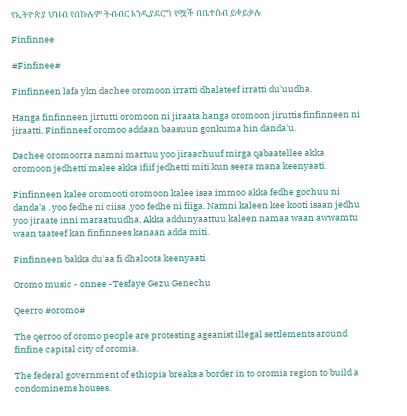የኢትዮጵያ ህዝብ የበኩሉም ትብብር እንዲያደርግ የሟች በቤተሰብ ይቀይቃሉ

Finfinnee

#Finfinee#

Finfinneen lafa ykn dachee oromoon irratti dhalateef irratti du'uudha.

Hanga finfinneen jirtutti oromoon ni jiraata hanga oromoon jiruttis finfinneen ni jiraatti. Finfinneef oromoo addaan baasuun gonkuma hin danda'u.

Dachee oromoorra namni martuu yoo jiraachuuf mirga qabaatellee akka oromoon jedhetti malee akka ifiif jedhetti miti kun seera mana keenyaati.

Finfinneen kalee oromooti oromoon kalee isaa immoo akka fedhe gochuu ni danda'a . yoo fedhe ni ciisa ,yoo fedhe ni fiiga. Namni kaleen kee kooti isaan jedhu yoo jiraate inni maraatuudha. Akka addunyaattuu kaleen namaa waan awwamtu waan taateef kan finfinnees kanaan adda miti.

Finfinneen bakka du'aa fi dhaloota keenyaati

Oromo music - onnee -Tesfaye Gezu Genechu

Qeerro #oromo#

The qerroo of oromo people are protesting ageanist illegal settlements around finfine capital city of oromia.

The federal government of ethiopia breaks a border in to oromia region to build a condominems houses.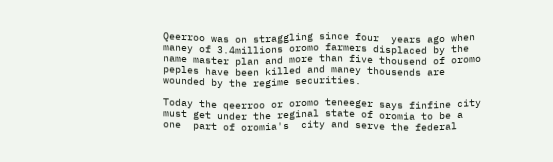Qeerroo was on straggling since four  years ago when maney of 3.4millions oromo farmers displaced by the name master plan and more than five thousend of oromo peples have been killed and maney thousends are wounded by the regime securities.

Today the qeerroo or oromo teneeger says finfine city must get under the reginal state of oromia to be a one  part of oromia's  city and serve the federal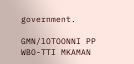government.

GMN/lOTOONNI PP WBO-TTI MKAMAN